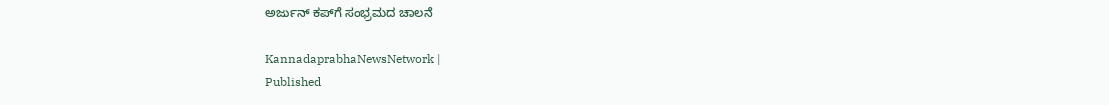ಅರ್ಜುನ್ ಕಪ್‌ಗೆ ಸಂಭ್ರಮದ ಚಾಲನೆ

KannadaprabhaNewsNetwork |
Published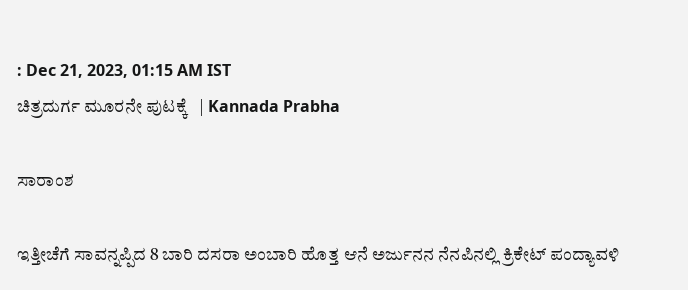: Dec 21, 2023, 01:15 AM IST
ಚಿತ್ರದುರ್ಗ ಮೂರನೇ ಪುಟಕ್ಕೆ   | Kannada Prabha

ಸಾರಾಂಶ

ಇತ್ತೀಚೆಗೆ ಸಾವನ್ನಪ್ಪಿದ 8 ಬಾರಿ ದಸರಾ ಅಂಬಾರಿ ಹೊತ್ತ ಆನೆ ಅರ್ಜುನನ ನೆನಪಿನಲ್ಲಿ ಕ್ರಿಕೇಟ್‌ ಪಂದ್ಯಾವಳಿ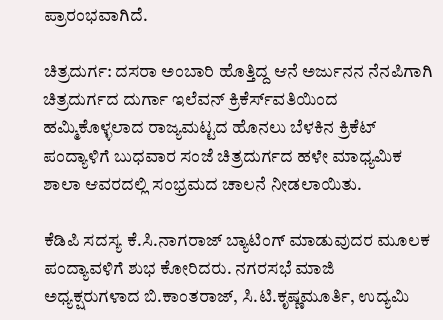ಪ್ರಾರಂಭವಾಗಿದೆ.

ಚಿತ್ರದುರ್ಗ: ದಸರಾ ಅಂಬಾರಿ ಹೊತ್ತಿದ್ದ ಆನೆ ಅರ್ಜುನನ ನೆನಪಿಗಾಗಿ ಚಿತ್ರದುರ್ಗದ ದುರ್ಗಾ ಇಲೆವನ್ ಕ್ರಿಕೆರ್ಸ್‌ವತಿಯಿಂದ ಹಮ್ಮಿಕೊಳ್ಳಲಾದ ರಾಜ್ಯಮಟ್ಟದ ಹೊನಲು ಬೆಳಕಿನ ಕ್ರಿಕೆಟ್ ಪಂದ್ಯಾಳಿಗೆ ಬುಧವಾರ ಸಂಜೆ ಚಿತ್ರದುರ್ಗದ ಹಳೇ ಮಾಧ್ಯಮಿಕ ಶಾಲಾ ಆವರದಲ್ಲಿ ಸಂಭ್ರಮದ ಚಾಲನೆ ನೀಡಲಾಯಿತು.

ಕೆಡಿಪಿ ಸದಸ್ಯ ಕೆ.ಸಿ.ನಾಗರಾಜ್ ಬ್ಯಾಟಿಂಗ್ ಮಾಡುವುದರ ಮೂಲಕ ಪಂದ್ಯಾವಳಿಗೆ ಶುಭ ಕೋರಿದರು. ನಗರಸಭೆ ಮಾಜಿ ಅಧ್ಯಕ್ಷರುಗಳಾದ ಬಿ.ಕಾಂತರಾಜ್, ಸಿ.ಟಿ.ಕೃಷ್ಣಮೂರ್ತಿ, ಉದ್ಯಮಿ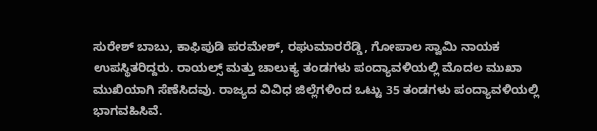ಸುರೇಶ್ ಬಾಬು, ಕಾಫಿಪುಡಿ ಪರಮೇಶ್, ರಘುಮಾರರೆಡ್ಡಿ, ಗೋಪಾಲ ಸ್ವಾಮಿ ನಾಯಕ ಉಪಸ್ಥಿತರಿದ್ದರು. ರಾಯಲ್ಸ್ ಮತ್ತು ಚಾಲುಕ್ಯ ತಂಡಗಳು ಪಂದ್ಯಾವಳಿಯಲ್ಲಿ ಮೊದಲ ಮುಖಾ ಮುಖಿಯಾಗಿ ಸೆಣೆಸಿದವು. ರಾಜ್ಯದ ವಿವಿಧ ಜಿಲ್ಲೆಗಳಿಂದ ಒಟ್ಟು 35 ತಂಡಗಳು ಪಂದ್ಯಾವಳಿಯಲ್ಲಿ ಭಾಗವಹಿಸಿವೆ.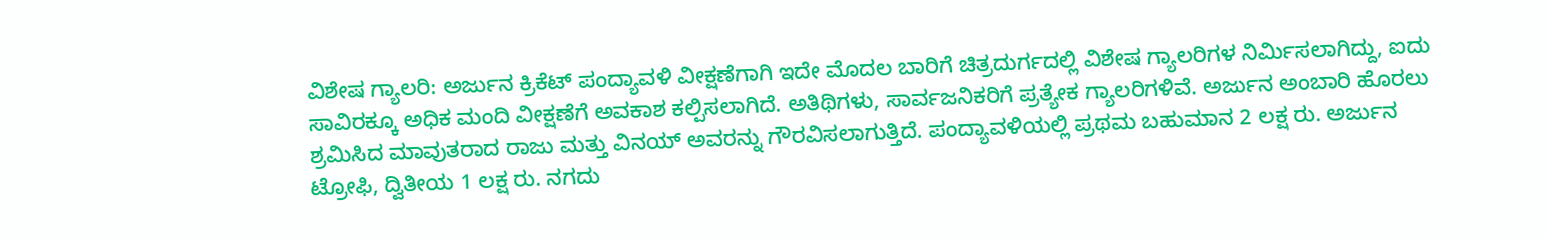ವಿಶೇಷ ಗ್ಯಾಲರಿ: ಅರ್ಜುನ ಕ್ರಿಕೆಟ್ ಪಂದ್ಯಾವಳಿ ವೀಕ್ಷಣೆಗಾಗಿ ಇದೇ ಮೊದಲ ಬಾರಿಗೆ ಚಿತ್ರದುರ್ಗದಲ್ಲಿ ವಿಶೇಷ ಗ್ಯಾಲರಿಗಳ ನಿರ್ಮಿಸಲಾಗಿದ್ದು, ಐದು ಸಾವಿರಕ್ಕೂ ಅಧಿಕ ಮಂದಿ ವೀಕ್ಷಣೆಗೆ ಅವಕಾಶ ಕಲ್ಪಿಸಲಾಗಿದೆ. ಅತಿಥಿಗಳು, ಸಾರ್ವಜನಿಕರಿಗೆ ಪ್ರತ್ಯೇಕ ಗ್ಯಾಲರಿಗಳಿವೆ. ಅರ್ಜುನ ಅಂಬಾರಿ ಹೊರಲು ಶ್ರಮಿಸಿದ ಮಾವುತರಾದ ರಾಜು ಮತ್ತು ವಿನಯ್‌ ಅವರನ್ನು ಗೌರವಿಸಲಾಗುತ್ತಿದೆ. ಪಂದ್ಯಾವಳಿಯಲ್ಲಿ ಪ್ರಥಮ ಬಹುಮಾನ 2 ಲಕ್ಷ ರು. ಅರ್ಜುನ ಟ್ರೋಫಿ, ದ್ವಿತೀಯ 1 ಲಕ್ಷ ರು. ನಗದು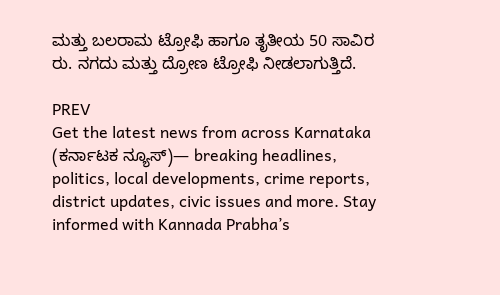ಮತ್ತು ಬಲರಾಮ ಟ್ರೋಫಿ ಹಾಗೂ ತೃತೀಯ 50 ಸಾವಿರ ರು. ನಗದು ಮತ್ತು ದ್ರೋಣ ಟ್ರೋಫಿ ನೀಡಲಾಗುತ್ತಿದೆ.

PREV
Get the latest news from across Karnataka (ಕರ್ನಾಟಕ ನ್ಯೂಸ್)— breaking headlines, politics, local developments, crime reports, district updates, civic issues and more. Stay informed with Kannada Prabha’s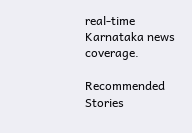real‑time Karnataka news coverage.

Recommended Stories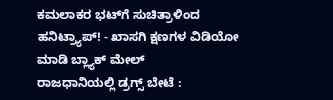ಕಮಲಾಕರ ಭಟ್‌ಗೆ ಸುಚಿತ್ರಾಳಿಂದ ಹನಿಟ್ರ್ಯಾಪ್‌! - ಖಾಸಗಿ ಕ್ಷಣಗಳ ವಿಡಿಯೋ ಮಾಡಿ ಬ್ಲ್ಯಾಕ್‌ ಮೇಲ್‌
ರಾಜಧಾನಿಯಲ್ಲಿ ಡ್ರಗ್ಸ್ ಬೇಟೆ :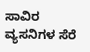ಸಾವಿರ ವ್ಯಸನಿಗಳ ಸೆರೆ